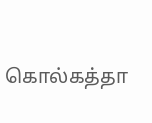கொல்கத்தா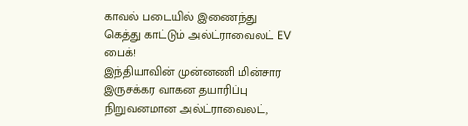காவல் படையில் இணைந்து கெத்து காட்டும் அல்ட்ராவைலட் EV பைக்!
இந்தியாவின் முன்னணி மின்சார இருசக்கர வாகன தயாரிப்பு நிறுவனமான அல்ட்ராவைலட்,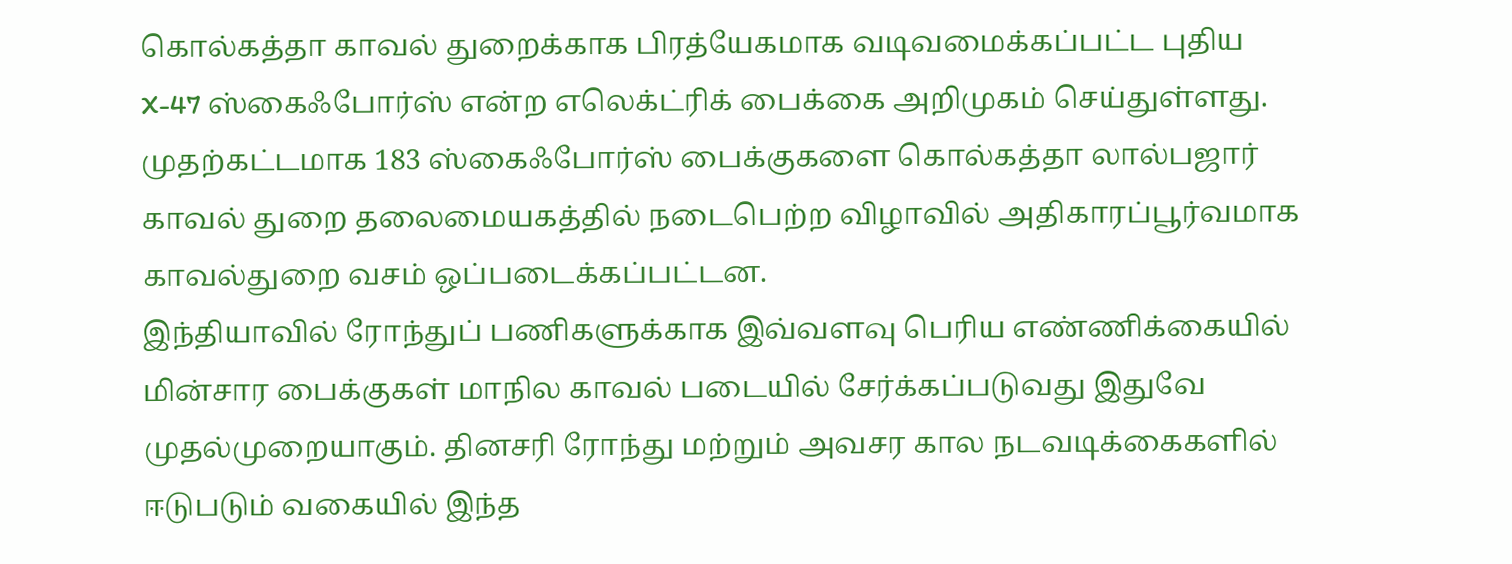கொல்கத்தா காவல் துறைக்காக பிரத்யேகமாக வடிவமைக்கப்பட்ட புதிய X-47 ஸ்கைஃபோர்ஸ் என்ற எலெக்ட்ரிக் பைக்கை அறிமுகம் செய்துள்ளது. முதற்கட்டமாக 183 ஸ்கைஃபோர்ஸ் பைக்குகளை கொல்கத்தா லால்பஜார் காவல் துறை தலைமையகத்தில் நடைபெற்ற விழாவில் அதிகாரப்பூர்வமாக காவல்துறை வசம் ஒப்படைக்கப்பட்டன.
இந்தியாவில் ரோந்துப் பணிகளுக்காக இவ்வளவு பெரிய எண்ணிக்கையில் மின்சார பைக்குகள் மாநில காவல் படையில் சேர்க்கப்படுவது இதுவே முதல்முறையாகும். தினசரி ரோந்து மற்றும் அவசர கால நடவடிக்கைகளில் ஈடுபடும் வகையில் இந்த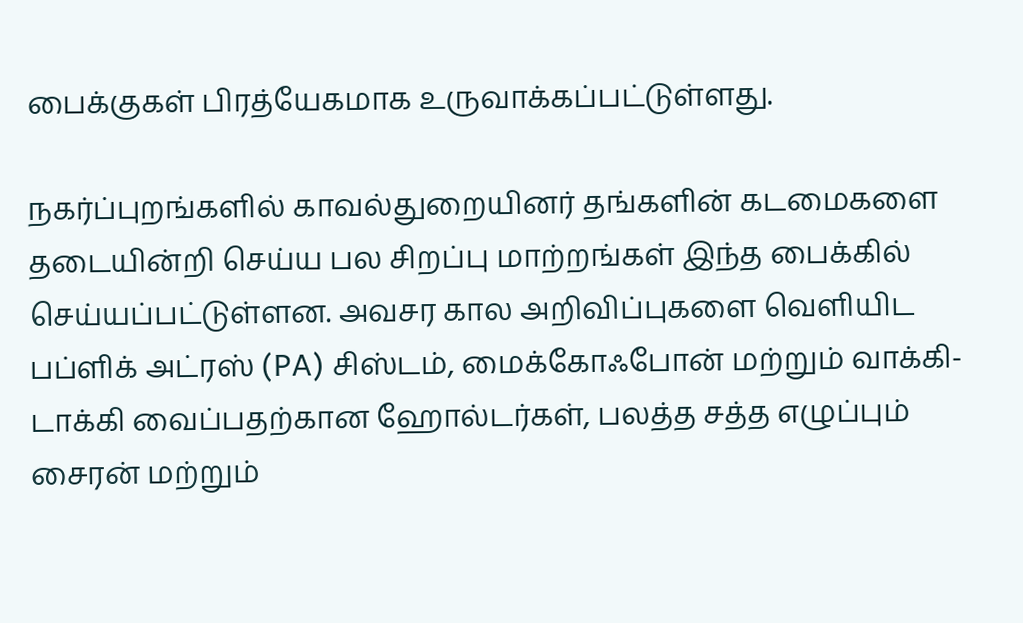பைக்குகள் பிரத்யேகமாக உருவாக்கப்பட்டுள்ளது.

நகர்ப்புறங்களில் காவல்துறையினர் தங்களின் கடமைகளை தடையின்றி செய்ய பல சிறப்பு மாற்றங்கள் இந்த பைக்கில் செய்யப்பட்டுள்ளன. அவசர கால அறிவிப்புகளை வெளியிட பப்ளிக் அட்ரஸ் (PA) சிஸ்டம், மைக்கோஃபோன் மற்றும் வாக்கி-டாக்கி வைப்பதற்கான ஹோல்டர்கள், பலத்த சத்த எழுப்பும் சைரன் மற்றும்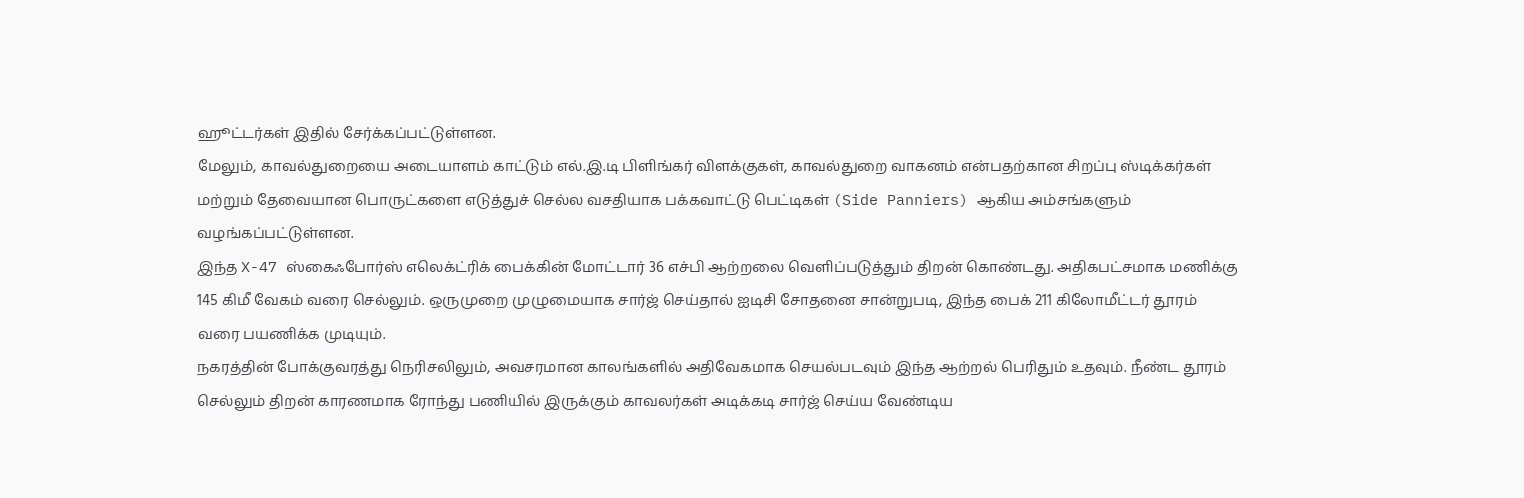ஹூட்டர்கள் இதில் சேர்க்கப்பட்டுள்ளன.
மேலும், காவல்துறையை அடையாளம் காட்டும் எல்.இ.டி பிளிங்கர் விளக்குகள், காவல்துறை வாகனம் என்பதற்கான சிறப்பு ஸ்டிக்கர்கள் மற்றும் தேவையான பொருட்களை எடுத்துச் செல்ல வசதியாக பக்கவாட்டு பெட்டிகள் (Side Panniers) ஆகிய அம்சங்களும் வழங்கப்பட்டுள்ளன.
இந்த X-47 ஸ்கைஃபோர்ஸ் எலெக்ட்ரிக் பைக்கின் மோட்டார் 36 எச்பி ஆற்றலை வெளிப்படுத்தும் திறன் கொண்டது. அதிகபட்சமாக மணிக்கு 145 கிமீ வேகம் வரை செல்லும். ஒருமுறை முழுமையாக சார்ஜ் செய்தால் ஐடிசி சோதனை சான்றுபடி, இந்த பைக் 211 கிலோமீட்டர் தூரம் வரை பயணிக்க முடியும்.
நகரத்தின் போக்குவரத்து நெரிசலிலும், அவசரமான காலங்களில் அதிவேகமாக செயல்படவும் இந்த ஆற்றல் பெரிதும் உதவும். நீண்ட தூரம் செல்லும் திறன் காரணமாக ரோந்து பணியில் இருக்கும் காவலர்கள் அடிக்கடி சார்ஜ் செய்ய வேண்டிய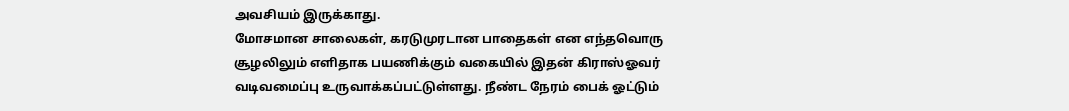அவசியம் இருக்காது.
மோசமான சாலைகள், கரடுமுரடான பாதைகள் என எந்தவொரு சூழலிலும் எளிதாக பயணிக்கும் வகையில் இதன் கிராஸ்ஓவர் வடிவமைப்பு உருவாக்கப்பட்டுள்ளது. நீண்ட நேரம் பைக் ஓட்டும்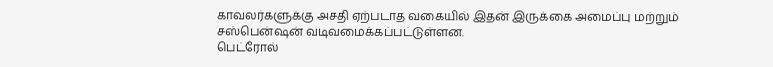காவலர்களுக்கு அசதி ஏற்படாத வகையில் இதன் இருக்கை அமைப்பு மற்றும் சஸ்பென்ஷன் வடிவமைக்கப்பட்டுள்ளன.
பெட்ரோல்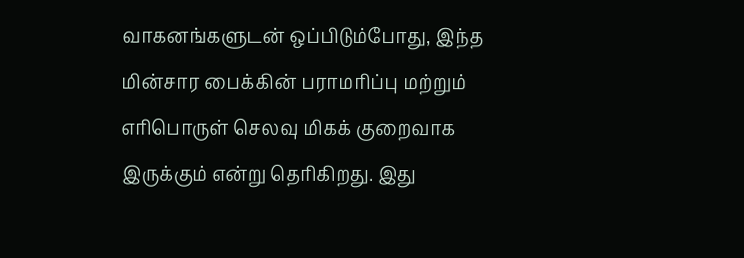வாகனங்களுடன் ஒப்பிடும்போது, இந்த மின்சார பைக்கின் பராமரிப்பு மற்றும் எரிபொருள் செலவு மிகக் குறைவாக இருக்கும் என்று தெரிகிறது. இது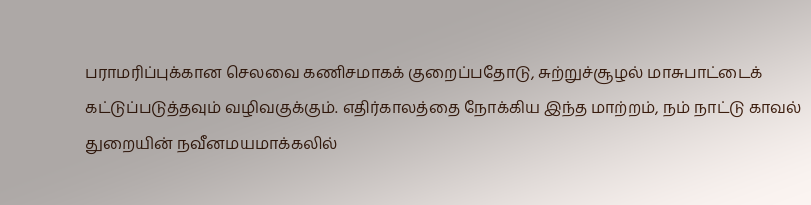பராமரிப்புக்கான செலவை கணிசமாகக் குறைப்பதோடு, சுற்றுச்சூழல் மாசுபாட்டைக் கட்டுப்படுத்தவும் வழிவகுக்கும். எதிர்காலத்தை நோக்கிய இந்த மாற்றம், நம் நாட்டு காவல் துறையின் நவீனமயமாக்கலில்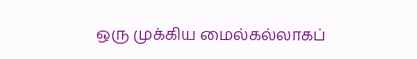ஒரு முக்கிய மைல்கல்லாகப்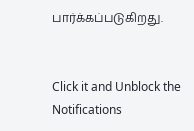பார்க்கப்படுகிறது.


Click it and Unblock the Notifications